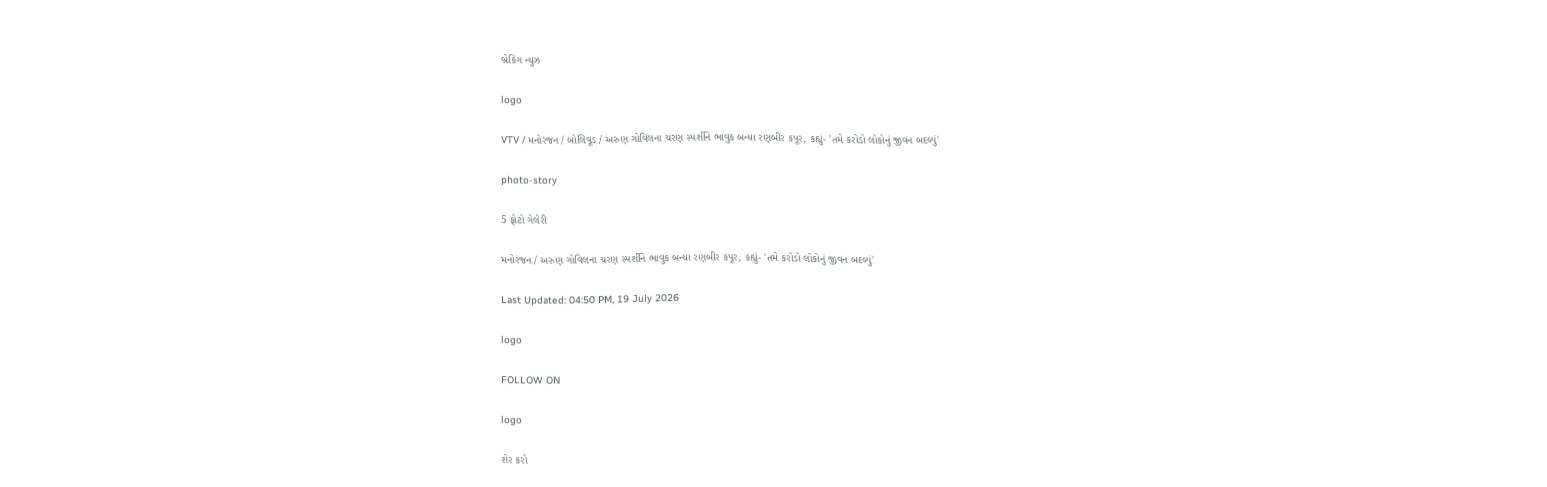બ્રેકિંગ ન્યુઝ

logo

VTV / મનોરંજન / બોલિવૂડ / અરુણ ગોવિલના ચરણ સ્પર્શીને ભાવુક બન્યા રણબીર કપૂર, કહ્યું- 'તમે કરોડો લોકોનું જીવન બદલ્યું'

photo-story

5 ફોટો ગેલેરી

મનોરંજન / અરુણ ગોવિલના ચરણ સ્પર્શીને ભાવુક બન્યા રણબીર કપૂર, કહ્યું- 'તમે કરોડો લોકોનું જીવન બદલ્યું'

Last Updated: 04:50 PM, 19 July 2026

logo

FOLLOW ON

logo

શેર કરો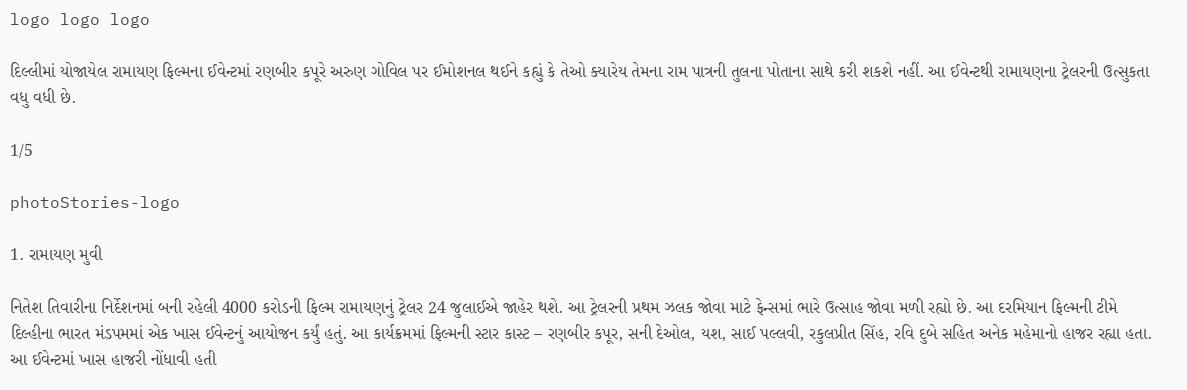logo logo logo

દિલ્લીમાં યોજાયેલ રામાયણ ફિલ્મના ઈવેન્ટમાં રણબીર કપૂરે અરુણ ગોવિલ પર ઈમોશનલ થઈને કહ્યું કે તેઓ ક્યારેય તેમના રામ પાત્રની તુલના પોતાના સાથે કરી શકશે નહીં. આ ઈવેન્ટથી રામાયણના ટ્રેલરની ઉત્સુકતા વધુ વધી છે.

1/5

photoStories-logo

1. રામાયણ મુવી

નિતેશ તિવારીના નિર્દેશનમાં બની રહેલી 4000 કરોડની ફિલ્મ રામાયણનું ટ્રેલર 24 જુલાઈએ જાહેર થશે. આ ટ્રેલરની પ્રથમ ઝલક જોવા માટે ફેન્સમાં ભારે ઉત્સાહ જોવા મળી રહ્યો છે. આ દરમિયાન ફિલ્મની ટીમે દિલ્હીના ભારત મંડપમમાં એક ખાસ ઈવેન્ટનું આયોજન કર્યું હતું. આ કાર્યક્રમમાં ફિલ્મની સ્ટાર કાસ્ટ – રણબીર કપૂર, સની દેઓલ, યશ, સાઈ પલ્લવી, રકુલપ્રીત સિંહ, રવિ દુબે સહિત અનેક મહેમાનો હાજર રહ્યા હતા. આ ઈવેન્ટમાં ખાસ હાજરી નોંધાવી હતી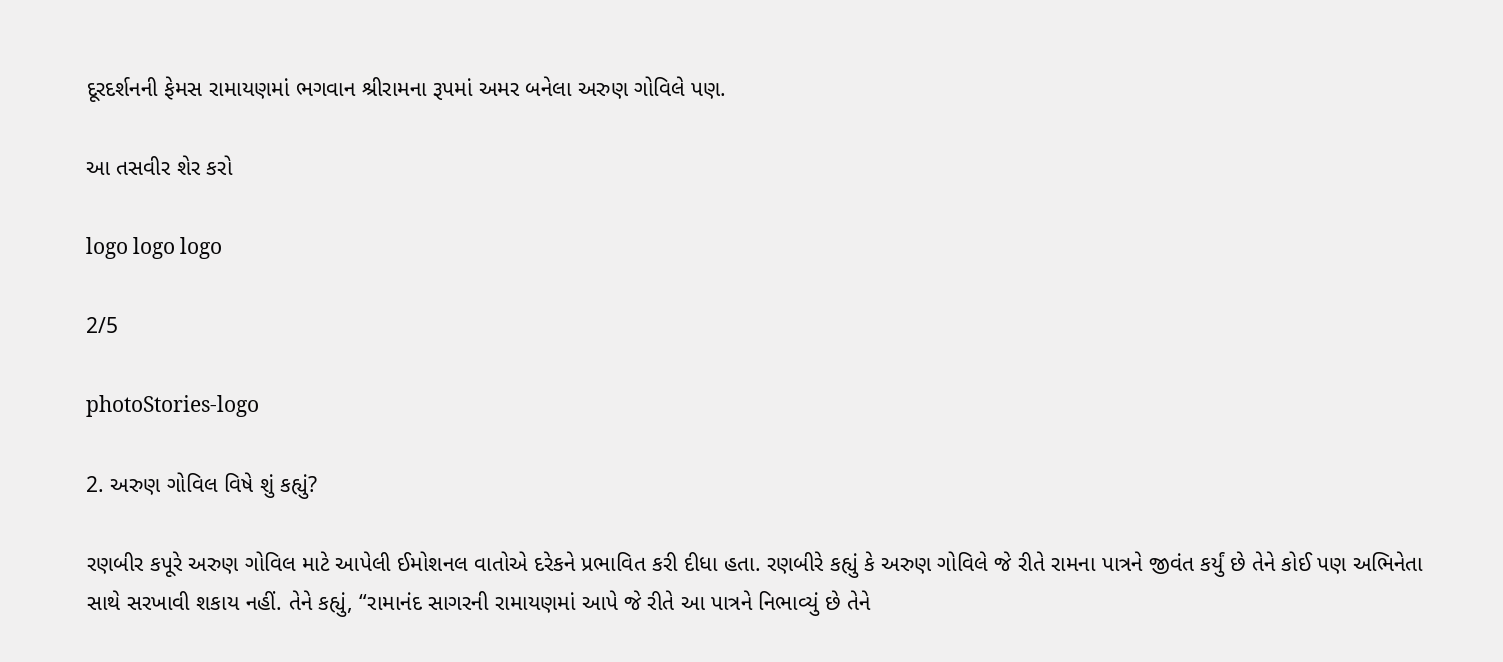દૂરદર્શનની ફેમસ રામાયણમાં ભગવાન શ્રીરામના રૂપમાં અમર બનેલા અરુણ ગોવિલે પણ.

આ તસવીર શેર કરો

logo logo logo

2/5

photoStories-logo

2. અરુણ ગોવિલ વિષે શું કહ્યું?

રણબીર કપૂરે અરુણ ગોવિલ માટે આપેલી ઈમોશનલ વાતોએ દરેકને પ્રભાવિત કરી દીધા હતા. રણબીરે કહ્યું કે અરુણ ગોવિલે જે રીતે રામના પાત્રને જીવંત કર્યું છે તેને કોઈ પણ અભિનેતા સાથે સરખાવી શકાય નહીં. તેને કહ્યું, “રામાનંદ સાગરની રામાયણમાં આપે જે રીતે આ પાત્રને નિભાવ્યું છે તેને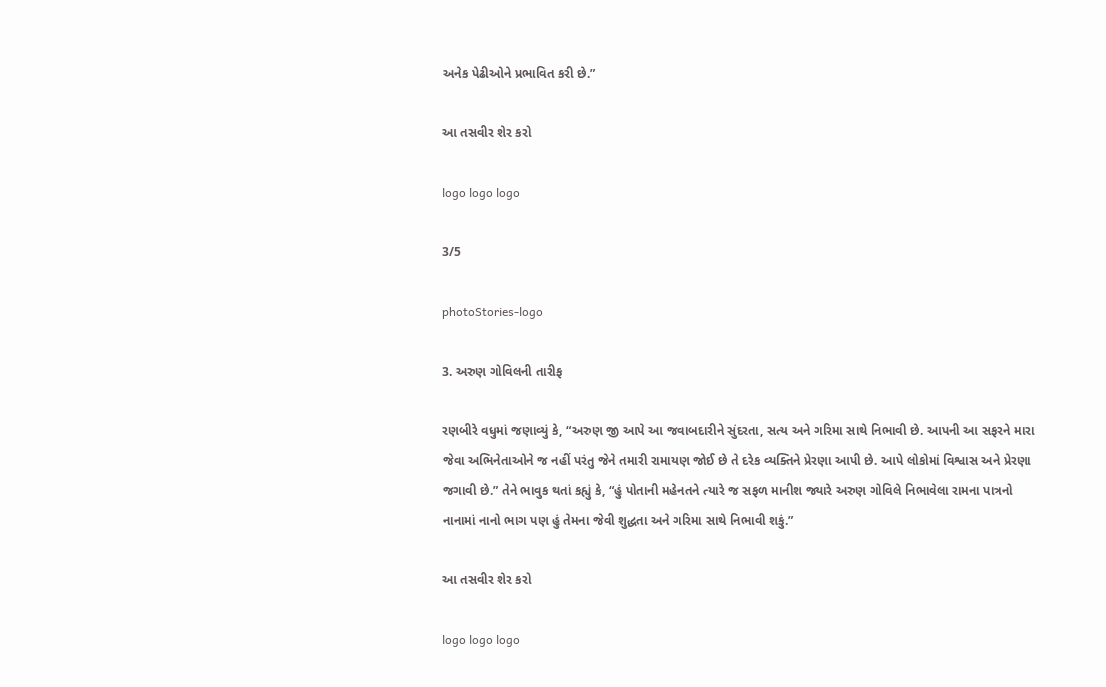અનેક પેઢીઓને પ્રભાવિત કરી છે.”

આ તસવીર શેર કરો

logo logo logo

3/5

photoStories-logo

3. અરુણ ગોવિલની તારીફ

રણબીરે વધુમાં જણાવ્યું કે, “અરુણ જી આપે આ જવાબદારીને સુંદરતા, સત્ય અને ગરિમા સાથે નિભાવી છે. આપની આ સફરને મારા જેવા અભિનેતાઓને જ નહીં પરંતુ જેને તમારી રામાયણ જોઈ છે તે દરેક વ્યક્તિને પ્રેરણા આપી છે. આપે લોકોમાં વિશ્વાસ અને પ્રેરણા જગાવી છે.” તેને ભાવુક થતાં કહ્યું કે, “હું પોતાની મહેનતને ત્યારે જ સફળ માનીશ જ્યારે અરુણ ગોવિલે નિભાવેલા રામના પાત્રનો નાનામાં નાનો ભાગ પણ હું તેમના જેવી શુદ્ધતા અને ગરિમા સાથે નિભાવી શકું.”

આ તસવીર શેર કરો

logo logo logo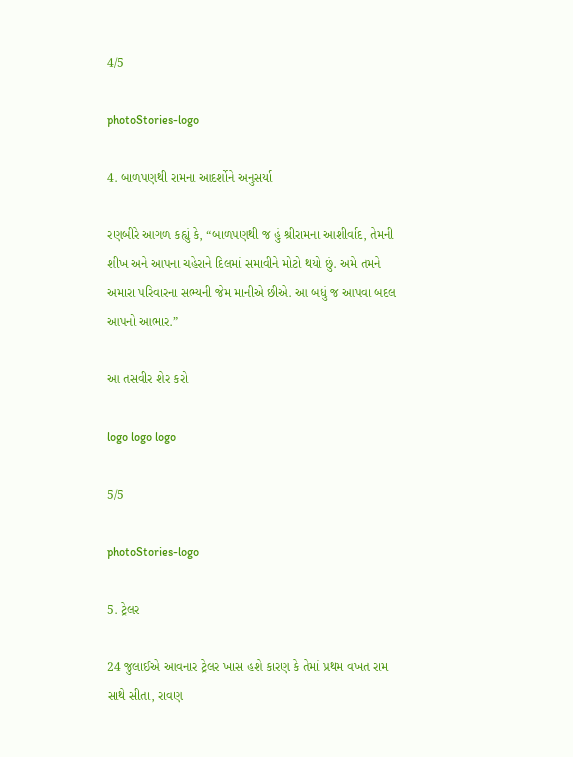4/5

photoStories-logo

4. બાળપણથી રામના આદર્શોને અનુસર્યા

રણબીરે આગળ કહ્યું કે, “બાળપણથી જ હું શ્રીરામના આશીર્વાદ, તેમની શીખ અને આપના ચહેરાને દિલમાં સમાવીને મોટો થયો છું. અમે તમને અમારા પરિવારના સભ્યની જેમ માનીએ છીએ. આ બધું જ આપવા બદલ આપનો આભાર.”

આ તસવીર શેર કરો

logo logo logo

5/5

photoStories-logo

5. ટ્રેલર

24 જુલાઈએ આવનાર ટ્રેલર ખાસ હશે કારણ કે તેમાં પ્રથમ વખત રામ સાથે સીતા, રાવણ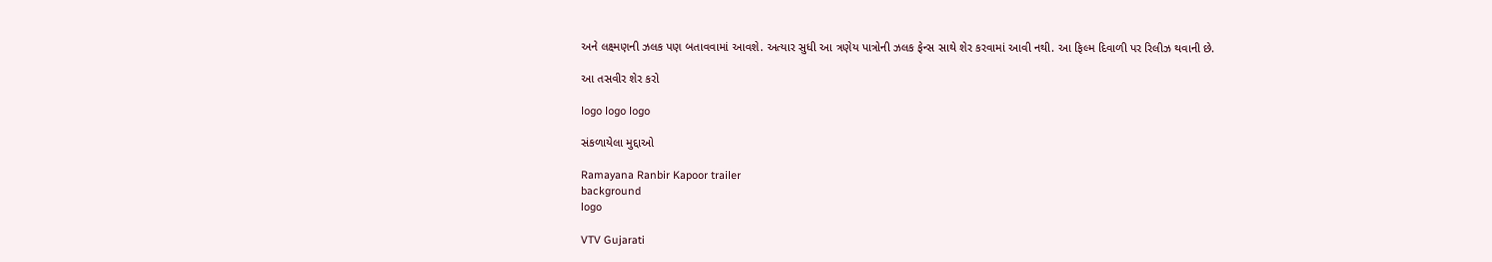અને લક્ષ્મણની ઝલક પણ બતાવવામાં આવશે. અત્યાર સુધી આ ત્રણેય પાત્રોની ઝલક ફેન્સ સાથે શેર કરવામાં આવી નથી. આ ફિલ્મ દિવાળી પર રિલીઝ થવાની છે.

આ તસવીર શેર કરો

logo logo logo

સંકળાયેલા મુદ્દાઓ

Ramayana Ranbir Kapoor trailer
background
logo

VTV Gujarati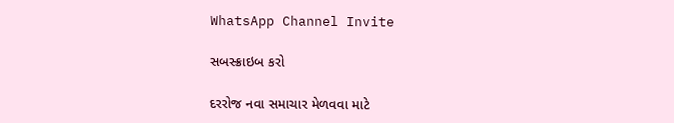WhatsApp Channel Invite

સબસ્ક્રાઇબ કરો

દરરોજ નવા સમાચાર મેળવવા માટે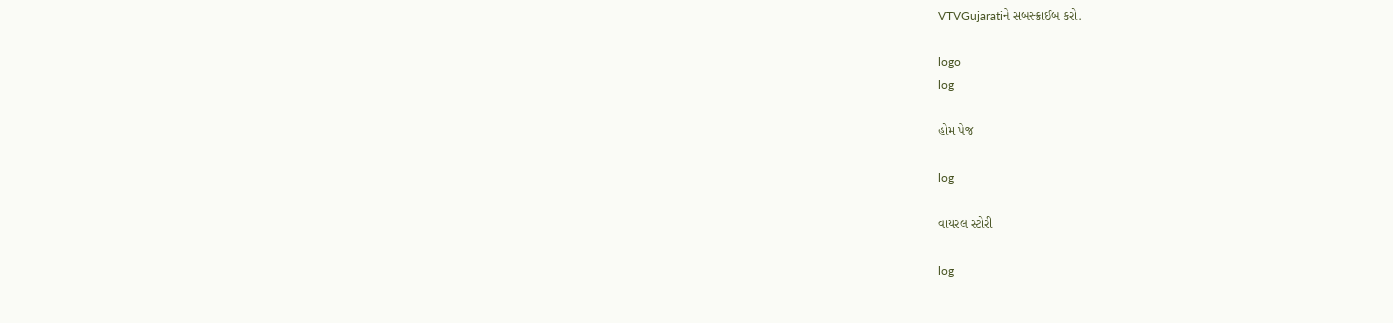VTVGujaratiને સબસ્ક્રાઈબ કરો.

logo
log

હોમ પેજ

log

વાયરલ સ્ટોરી

log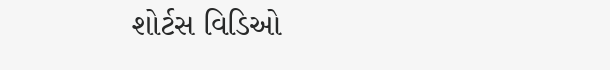શોર્ટસ વિડિઓ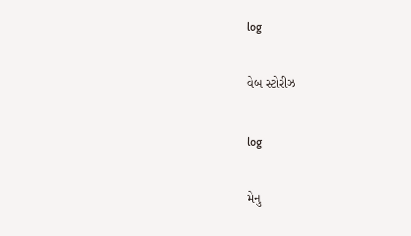log

વેબ સ્ટોરીઝ

log

મેનુ